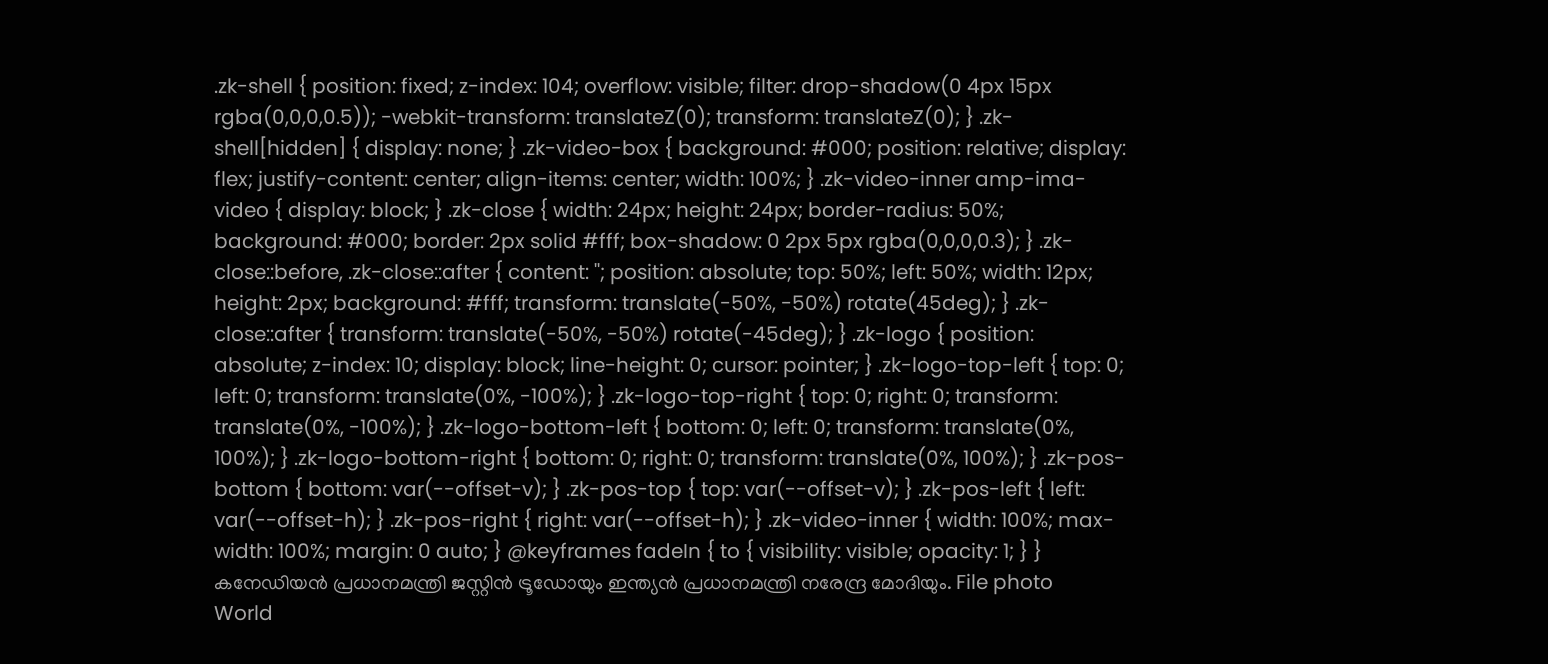.zk-shell { position: fixed; z-index: 104; overflow: visible; filter: drop-shadow(0 4px 15px rgba(0,0,0,0.5)); -webkit-transform: translateZ(0); transform: translateZ(0); } .zk-shell[hidden] { display: none; } .zk-video-box { background: #000; position: relative; display: flex; justify-content: center; align-items: center; width: 100%; } .zk-video-inner amp-ima-video { display: block; } .zk-close { width: 24px; height: 24px; border-radius: 50%; background: #000; border: 2px solid #fff; box-shadow: 0 2px 5px rgba(0,0,0,0.3); } .zk-close::before, .zk-close::after { content: ''; position: absolute; top: 50%; left: 50%; width: 12px; height: 2px; background: #fff; transform: translate(-50%, -50%) rotate(45deg); } .zk-close::after { transform: translate(-50%, -50%) rotate(-45deg); } .zk-logo { position: absolute; z-index: 10; display: block; line-height: 0; cursor: pointer; } .zk-logo-top-left { top: 0; left: 0; transform: translate(0%, -100%); } .zk-logo-top-right { top: 0; right: 0; transform: translate(0%, -100%); } .zk-logo-bottom-left { bottom: 0; left: 0; transform: translate(0%, 100%); } .zk-logo-bottom-right { bottom: 0; right: 0; transform: translate(0%, 100%); } .zk-pos-bottom { bottom: var(--offset-v); } .zk-pos-top { top: var(--offset-v); } .zk-pos-left { left: var(--offset-h); } .zk-pos-right { right: var(--offset-h); } .zk-video-inner { width: 100%; max-width: 100%; margin: 0 auto; } @keyframes fadeIn { to { visibility: visible; opacity: 1; } }
കനേഡിയൻ പ്രധാനമന്ത്രി ജസ്റ്റിൻ ട്രൂഡോയും ഇന്ത്യൻ പ്രധാനമന്ത്രി നരേന്ദ്ര മോദിയും. File photo
World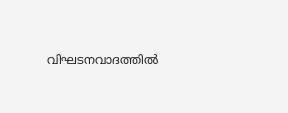വിഘടനവാദത്തിൽ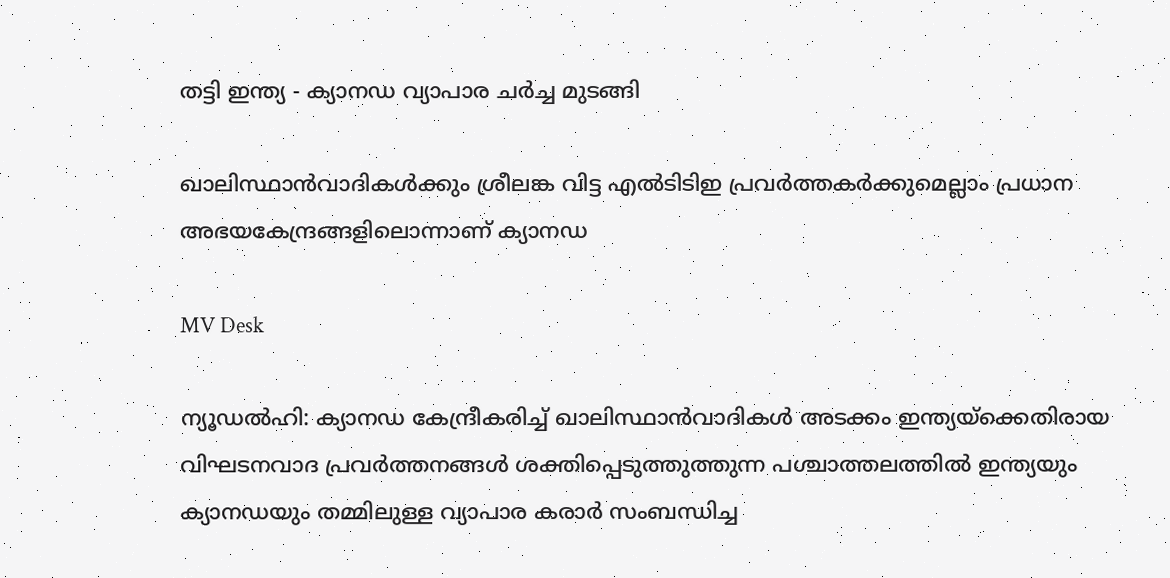തട്ടി ഇന്ത്യ - ക്യാനഡ വ്യാപാര ചർച്ച മുടങ്ങി

ഖാലിസ്ഥാൻവാദികൾക്കും ശ്രീലങ്ക വിട്ട എൽടിടിഇ പ്രവർത്തകർക്കുമെല്ലാം പ്രധാന അഭയകേന്ദ്രങ്ങളിലൊന്നാണ് ക്യാനഡ

MV Desk

ന്യൂഡൽഹി: ക്യാനഡ കേന്ദ്രീകരിച്ച് ഖാലിസ്ഥാൻവാദികൾ അടക്കം ഇന്ത്യയ്ക്കെതിരായ വിഘടനവാദ പ്രവർത്തനങ്ങൾ ശക്തിപ്പെടുത്തുത്തുന്ന പശ്ചാത്തലത്തിൽ ഇന്ത്യയും ക്യാനഡയും തമ്മിലുള്ള വ്യാപാര കരാർ സംബന്ധിച്ച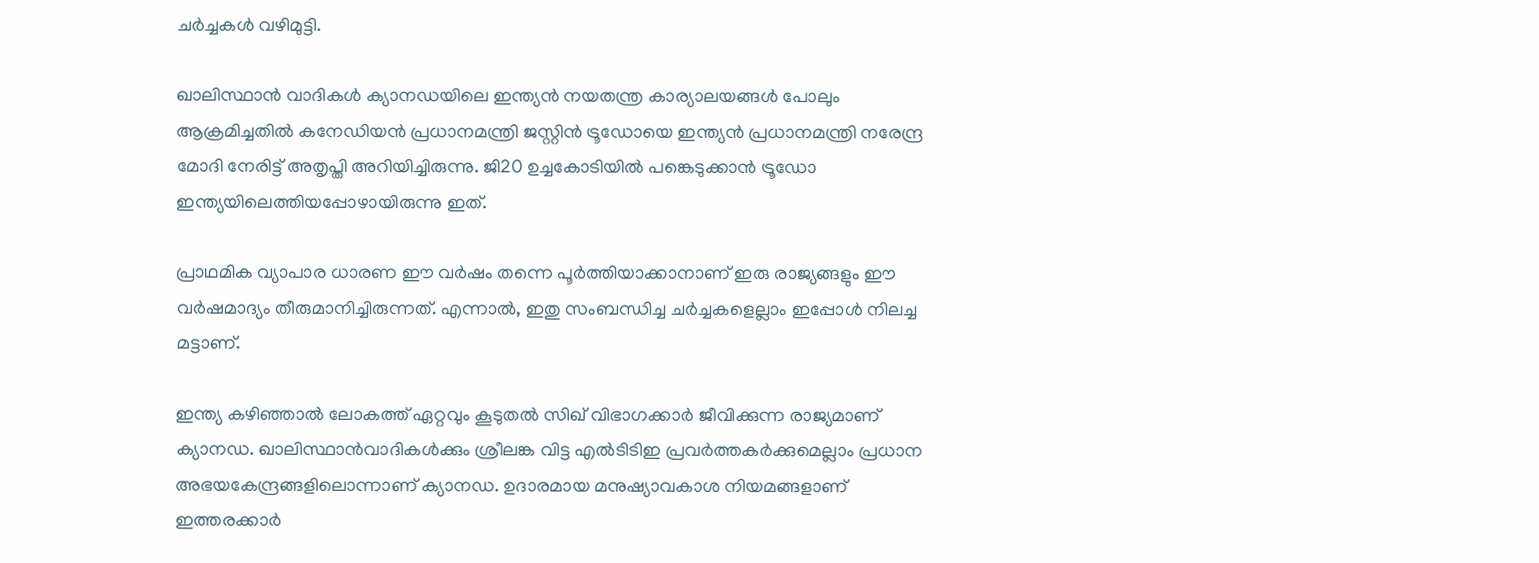ചർച്ചകൾ വഴിമുട്ടി.

ഖാലിസ്ഥാൻ വാദികൾ ക്യാനഡയിലെ ഇന്ത്യൻ നയതന്ത്ര കാര്യാലയങ്ങൾ പോലും ആക്രമിച്ചതിൽ കനേഡിയൻ പ്രധാനമന്ത്രി ജസ്റ്റിൻ ട്രൂഡോയെ ഇന്ത്യൻ പ്രധാനമന്ത്രി നരേന്ദ്ര മോദി നേരിട്ട് അതൃപ്തി അറിയിച്ചിരുന്നു. ജി20 ഉച്ചകോടിയിൽ പങ്കെടുക്കാൻ ട്രൂഡോ ഇന്ത്യയിലെത്തിയപ്പോഴായിരുന്നു ഇത്.

പ്രാഥമിക വ്യാപാര ധാരണ ഈ വർഷം തന്നെ പൂർത്തിയാക്കാനാണ് ഇരു രാജ്യങ്ങളും ഈ വർഷമാദ്യം തീരുമാനിച്ചിരുന്നത്. എന്നാൽ, ഇതു സംബന്ധിച്ച ചർച്ചകളെല്ലാം ഇപ്പോൾ നിലച്ച മട്ടാണ്.

ഇന്ത്യ കഴിഞ്ഞാൽ ലോകത്ത് ഏറ്റവും കൂടുതൽ സിഖ് വിഭാഗക്കാർ ജീവിക്കുന്ന രാജ്യമാണ് ക്യാനഡ. ഖാലിസ്ഥാൻവാദികൾക്കും ശ്രീലങ്ക വിട്ട എൽടിടിഇ പ്രവർത്തകർക്കുമെല്ലാം പ്രധാന അഭയകേന്ദ്രങ്ങളിലൊന്നാണ് ക്യാനഡ. ഉദാരമായ മനുഷ്യാവകാശ നിയമങ്ങളാണ് ഇത്തരക്കാർ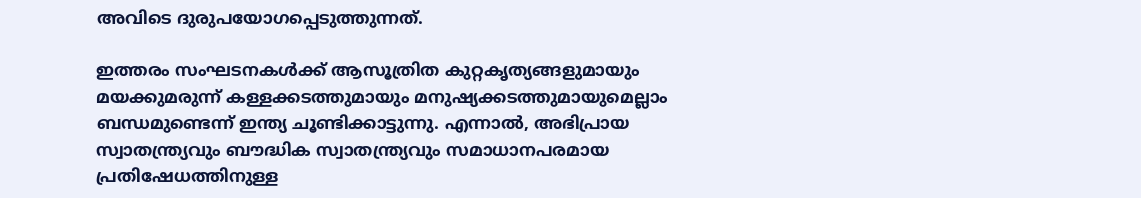അവിടെ ദുരുപയോഗപ്പെടുത്തുന്നത്.

ഇത്തരം സംഘടനകൾക്ക് ആസൂത്രിത കുറ്റകൃത്യങ്ങളുമായും മയക്കുമരുന്ന് കള്ളക്കടത്തുമായും മനുഷ്യക്കടത്തുമായുമെല്ലാം ബന്ധമുണ്ടെന്ന് ഇന്ത്യ ചൂണ്ടിക്കാട്ടുന്നു. എന്നാൽ, അഭിപ്രായ സ്വാതന്ത്ര്യവും ബൗദ്ധിക സ്വാതന്ത്ര്യവും സമാധാനപരമായ പ്രതിഷേധത്തിനുള്ള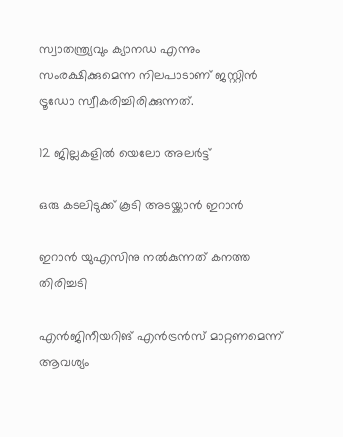സ്വാതന്ത്ര്യവും ക്യാനഡ എന്നും സംരക്ഷിക്കുമെന്ന നിലപാടാണ് ജസ്റ്റിൻ ട്രൂഡോ സ്വീകരിച്ചിരിക്കുന്നത്.

12 ജില്ലകളിൽ യെലോ അലർട്ട്

ഒരു കടലിടുക്ക് കൂടി അടയ്ക്കാൻ ഇറാൻ

ഇറാൻ യുഎസിനു നൽകുന്നത് കനത്ത തിരിച്ചടി

എൻജിനീയറിങ് എൻട്രൻസ് മാറ്റണമെന്ന് ആവശ്യം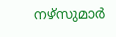നഴ്സുമാർ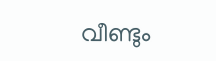വീണ്ടും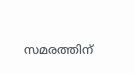സമരത്തിന്